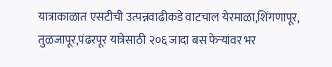यात्राकाळात एसटीची उत्पन्नवाढीकडे वाटचाल येरमाळा,शिंगणापूर, तुळजापूर,पंढरपूर यात्रेसाठी २०६ जादा बस फेऱ्यांवर भर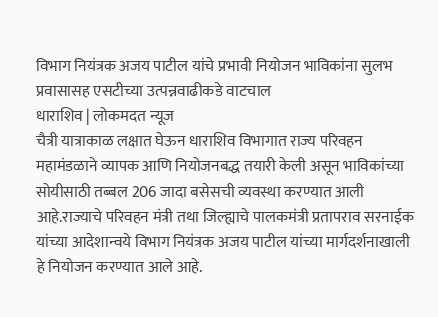विभाग नियंत्रक अजय पाटील यांचे प्रभावी नियोजन भाविकांना सुलभ प्रवासासह एसटीच्या उत्पन्नवाढीकडे वाटचाल
धाराशिव | लोकमदत न्यूज
चैत्री यात्राकाळ लक्षात घेऊन धाराशिव विभागात राज्य परिवहन महामंडळाने व्यापक आणि नियोजनबद्ध तयारी केली असून भाविकांच्या सोयीसाठी तब्बल 206 जादा बसेसची व्यवस्था करण्यात आली आहे.राज्याचे परिवहन मंत्री तथा जिल्ह्याचे पालकमंत्री प्रतापराव सरनाईक यांच्या आदेशान्वये विभाग नियंत्रक अजय पाटील यांच्या मार्गदर्शनाखाली हे नियोजन करण्यात आले आहे.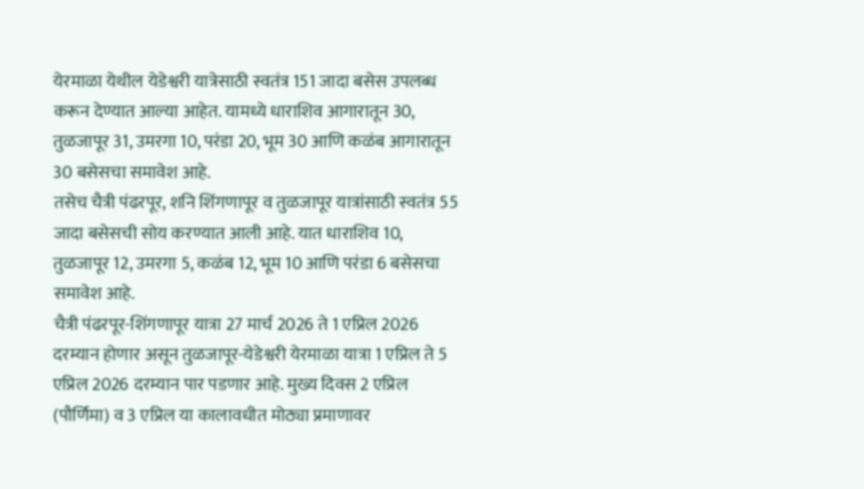येरमाळा येथील येडेश्वरी यात्रेसाठी स्वतंत्र 151 जादा बसेस उपलब्ध करून देण्यात आल्या आहेत. यामध्ये धाराशिव आगारातून 30, तुळजापूर 31, उमरगा 10, परंडा 20, भूम 30 आणि कळंब आगारातून 30 बसेसचा समावेश आहे.
तसेच चैत्री पंढरपूर, शनि शिंगणापूर व तुळजापूर यात्रांसाठी स्वतंत्र 55 जादा बसेसची सोय करण्यात आली आहे. यात धाराशिव 10, तुळजापूर 12, उमरगा 5, कळंब 12, भूम 10 आणि परंडा 6 बसेसचा समावेश आहे.
चैत्री पंढरपूर-शिंगणापूर यात्रा 27 मार्च 2026 ते 1 एप्रिल 2026 दरम्यान होणार असून तुळजापूर-येडेश्वरी येरमाळा यात्रा 1 एप्रिल ते 5 एप्रिल 2026 दरम्यान पार पडणार आहे. मुख्य दिवस 2 एप्रिल (पौर्णिमा) व 3 एप्रिल या कालावधीत मोठ्या प्रमाणावर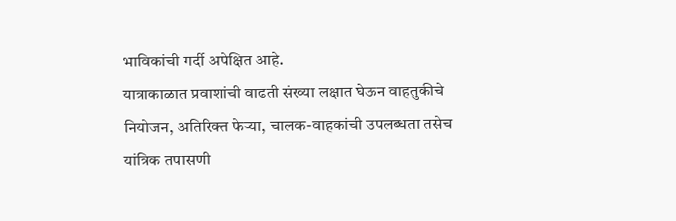भाविकांची गर्दी अपेक्षित आहे.
यात्राकाळात प्रवाशांची वाढती संख्या लक्षात घेऊन वाहतुकीचे नियोजन, अतिरिक्त फेऱ्या, चालक-वाहकांची उपलब्धता तसेच यांत्रिक तपासणी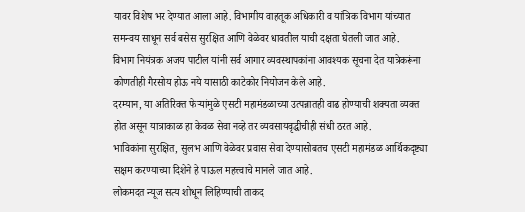यावर विशेष भर देण्यात आला आहे. विभागीय वाहतूक अधिकारी व यांत्रिक विभाग यांच्यात समन्वय साधून सर्व बसेस सुरक्षित आणि वेळेवर धावतील याची दक्षता घेतली जात आहे.
विभाग नियंत्रक अजय पाटील यांनी सर्व आगार व्यवस्थापकांना आवश्यक सूचना देत यात्रेकरूंना कोणतीही गैरसोय होऊ नये यासाठी काटेकोर नियोजन केले आहे.
दरम्यान, या अतिरिक्त फेऱ्यांमुळे एसटी महामंडळाच्या उत्पन्नातही वाढ होण्याची शक्यता व्यक्त होत असून यात्राकाळ हा केवळ सेवा नव्हे तर व्यवसायवृद्धीचीही संधी ठरत आहे.
भाविकांना सुरक्षित, सुलभ आणि वेळेवर प्रवास सेवा देण्यासोबतच एसटी महामंडळ आर्थिकदृष्ट्या सक्षम करण्याच्या दिशेने हे पाऊल महत्त्वाचे मानले जात आहे.
लोकमदत न्यूज सत्य शोधून लिहिण्याची ताकद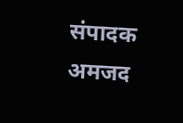संपादक अमजद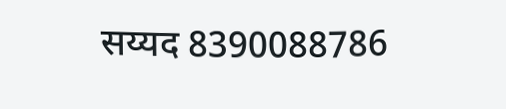सय्यद 8390088786